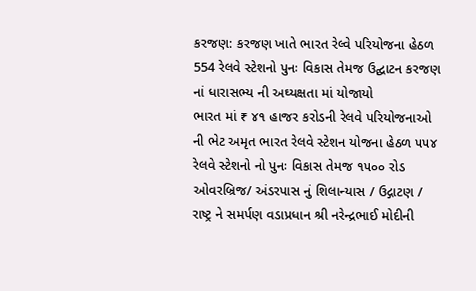કરજણ: કરજણ ખાતે ભારત રેલ્વે પરિયોજના હેઠળ 554 રેલવે સ્ટેશનો પુનઃ વિકાસ તેમજ ઉદ્ઘાટન કરજણ નાં ધારાસભ્ય ની અઘ્યક્ષતા માં યોજાયો
ભારત માં ₹ ૪૧ હાજર કરોડની રેલવે પરિયોજનાઓ ની ભેટ અમૃત ભારત રેલવે સ્ટેશન યોજના હેઠળ ૫૫૪ રેલવે સ્ટેશનો નો પુનઃ વિકાસ તેમજ ૧૫૦૦ રોડ ઓવરબ્રિજ/ અંડરપાસ નું શિલાન્યાસ / ઉદ્ગાટણ / રાષ્ટ્ર ને સમર્પણ વડાપ્રધાન શ્રી નરેન્દ્રભાઈ મોદીની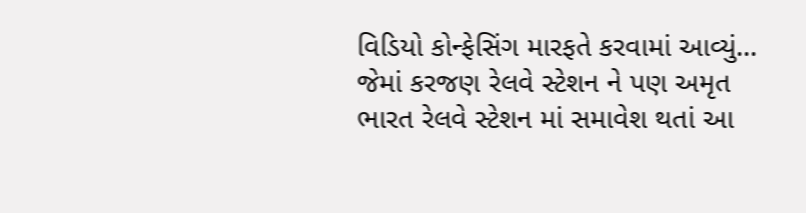વિડિયો કોન્ફેસિંગ મારફતે કરવામાં આવ્યું... જેમાં કરજણ રેલવે સ્ટેશન ને પણ અમૃત ભારત રેલવે સ્ટેશન માં સમાવેશ થતાં આ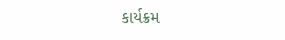કાર્યક્રમ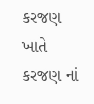કરજણ ખાતે કરજણ નાં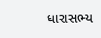ધારાસભ્ય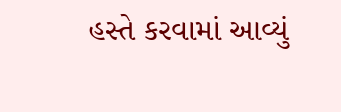હસ્તે કરવામાં આવ્યું